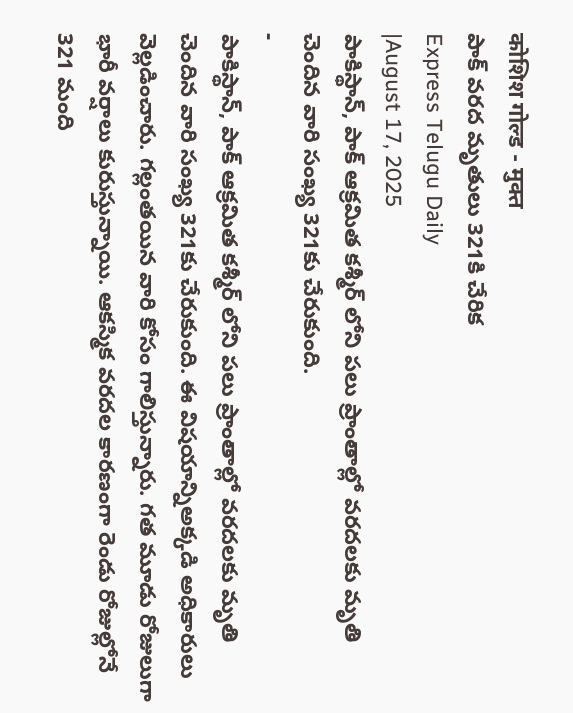कोशिश गोल्ड - मुक्त
పాక్ వరద మృతులు 321కి చేరిక
Express Telugu Daily
|August 17, 2025
పాకిస్థాన్, పాక్ ఆక్రమిత కశ్మీర్ లోని పలు ప్రాంతాల్లో వరదలకు మృతి చెందిన వారి సంఖ్య 321కు చేరుకుంది.
-
పాకిస్థాన్, పాక్ ఆక్రమిత కశ్మీర్ లోని పలు ప్రాంతాల్లో వరదలకు మృతి చెందిన వారి సంఖ్య 321కు చేరుకుంది. ఈ విషయాన్నిఅక్కడి అధికారులు వెల్లడించారు. గల్లంతయిన వారి కోసం గాలిస్తున్నారు. గత మూడు రోజులుగా భారీ వర్షాలు కురుస్తున్నాయి. ఆకస్మిక వరదల కారణంగా రెండు రోజుల్లోనే 321 మంది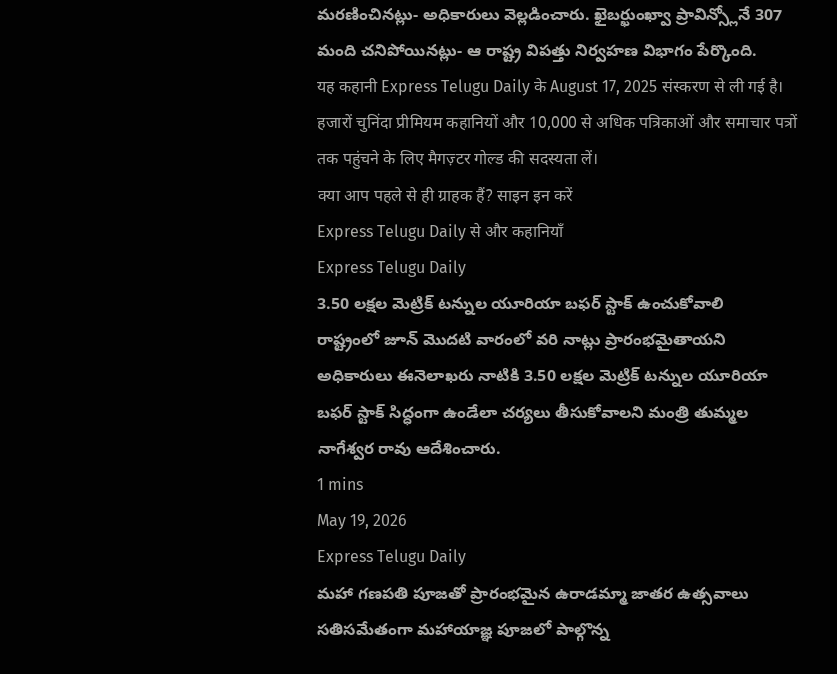మరణించినట్లు- అధికారులు వెల్లడించారు. ఖైబర్ఖుంఖ్వా ప్రావిన్స్లోనే 307 మంది చనిపోయినట్లు- ఆ రాష్ట్ర విపత్తు నిర్వహణ విభాగం పేర్కొంది.
यह कहानी Express Telugu Daily के August 17, 2025 संस्करण से ली गई है।
हजारों चुनिंदा प्रीमियम कहानियों और 10,000 से अधिक पत्रिकाओं और समाचार पत्रों तक पहुंचने के लिए मैगज़्टर गोल्ड की सदस्यता लें।
क्या आप पहले से ही ग्राहक हैं? साइन इन करें
Express Telugu Daily से और कहानियाँ
Express Telugu Daily
3.50 లక్షల మెట్రిక్ టన్నుల యూరియా బఫర్ స్టాక్ ఉంచుకోవాలి
రాష్ట్రంలో జూన్ మొదటి వారంలో వరి నాట్లు ప్రారంభమైతాయని అధికారులు ఈనెలాఖరు నాటికి 3.50 లక్షల మెట్రిక్ టన్నుల యూరియా బఫర్ స్టాక్ సిద్ధంగా ఉండేలా చర్యలు తీసుకోవాలని మంత్రి తుమ్మల నాగేశ్వర రావు ఆదేశించారు.
1 mins
May 19, 2026
Express Telugu Daily
మహా గణపతి పూజతో ప్రారంభమైన ఉరాడమ్మా జాతర ఉత్సవాలు
సతిసమేతంగా మహాయాజ్ఞ పూజలో పాల్గొన్న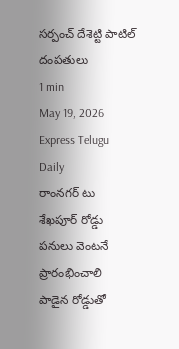సర్పంచ్ దేశెట్టి పాటిల్ దంపతులు
1 min
May 19, 2026
Express Telugu Daily
రాంనగర్ టు శేఖపూర్ రోడ్డు పనులు వెంటనే ప్రారంభించాలి
పాడైన రోడ్డుతో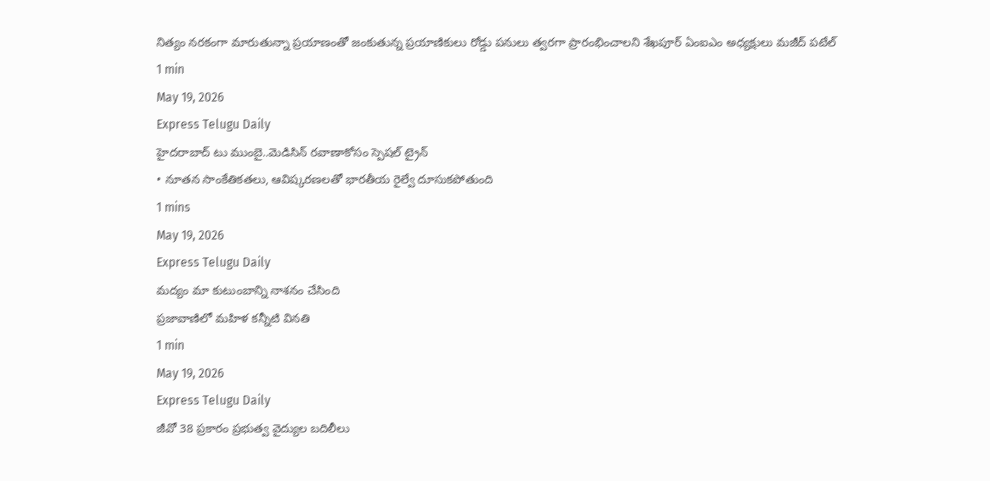నిత్యం నరకంగా మారుతున్నా ప్రయాణంతో జంకుతున్న ప్రయాణికులు రోడ్డు పనులు త్వరగా ప్రారంభించాలని శేఖపూర్ ఏంఐఎం అధ్యక్షులు మజీద్ పటేల్
1 min
May 19, 2026
Express Telugu Daily
హైదరాబాద్ టు ముంబై..మెడిసిన్ రవాణాకోసం స్పెషల్ ట్రైన్
• నూతన సాంకేతికతలు, ఆవిష్కరణలతో భారతీయ రైల్వే దూసుకపోతుంది
1 mins
May 19, 2026
Express Telugu Daily
మద్యం మా కుటుంబాన్ని నాశనం చేసింది
ప్రజావాణిలో మహిళ కన్నీటి వినతి
1 min
May 19, 2026
Express Telugu Daily
జీవో 38 ప్రకారం ప్రభుత్వ వైద్యుల బదిలీలు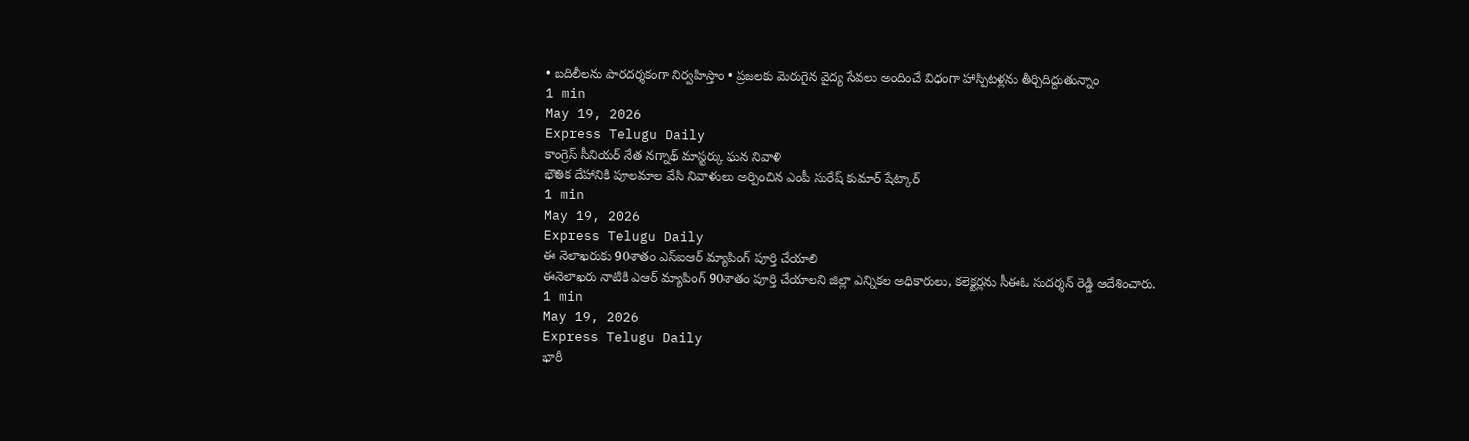• బదిలీలను పారదర్శకంగా నిర్వహిస్తాం • ప్రజలకు మెరుగైన వైద్య సేవలు అందించే విధంగా హాస్పిటళ్లను తీర్చిదిద్దుతున్నాం
1 min
May 19, 2026
Express Telugu Daily
కాంగ్రెస్ సీనియర్ నేత నగ్నాథ్ మాస్టర్కు ఘన నివాళి
భౌతిక దేహానికి పూలమాల వేసి నివాళులు అర్పించిన ఎంపీ సురేష్ కుమార్ షేట్కార్
1 min
May 19, 2026
Express Telugu Daily
ఈ నెలాఖరుకు 90శాతం ఎస్ఐఆర్ మ్యాపింగ్ పూర్తి చేయాలి
ఈనెలాఖరు నాటికి ఎఆర్ మ్యాపింగ్ 90శాతం పూర్తి చేయాలని జిల్లా ఎన్నికల అధికారులు, కలెక్టర్లను సీఈఓ సుదర్శన్ రెడ్డి ఆదేశించారు.
1 min
May 19, 2026
Express Telugu Daily
భారీ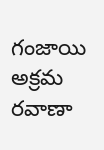గంజాయి అక్రమ రవాణా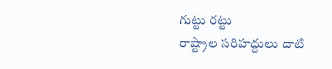గుట్టు రట్టు
రాష్ట్రాల సరిహద్దులు దాటి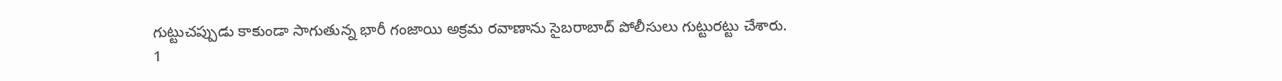గుట్టుచప్పుడు కాకుండా సాగుతున్న భారీ గంజాయి అక్రమ రవాణాను సైబరాబాద్ పోలీసులు గుట్టురట్టు చేశారు.
1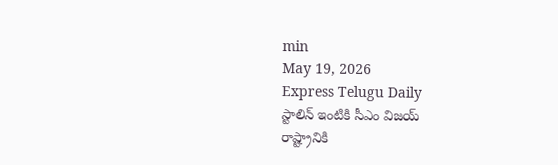min
May 19, 2026
Express Telugu Daily
స్టాలిన్ ఇంటికి సీఎం విజయ్
రాష్ట్రానికి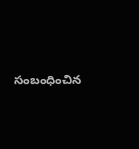సంబంధించిన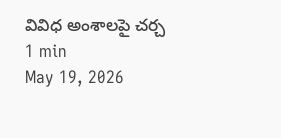వివిధ అంశాలపై చర్చ
1 min
May 19, 2026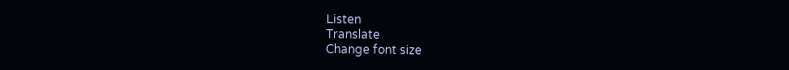Listen
Translate
Change font size